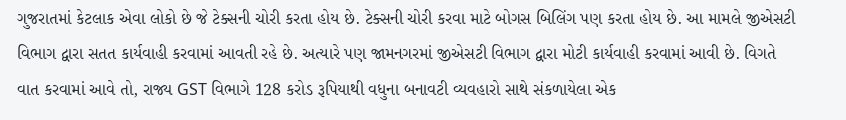ગુજરાતમાં કેટલાક એવા લોકો છે જે ટેક્સની ચોરી કરતા હોય છે. ટેક્સની ચોરી કરવા માટે બોગસ બિલિંગ પણ કરતા હોય છે. આ મામલે જીએસટી વિભાગ દ્વારા સતત કાર્યવાહી કરવામાં આવતી રહે છે. અત્યારે પણ જામનગરમાં જીએસટી વિભાગ દ્વારા મોટી કાર્યવાહી કરવામાં આવી છે. વિગતે વાત કરવામાં આવે તો, રાજ્ય GST વિભાગે 128 કરોડ રૂપિયાથી વધુના બનાવટી વ્યવહારો સાથે સંકળાયેલા એક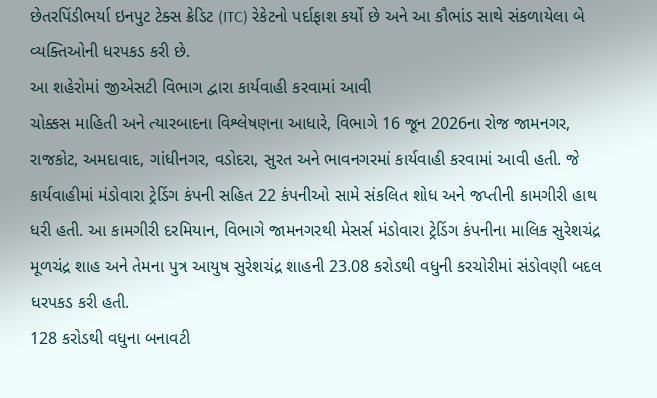છેતરપિંડીભર્યા ઇનપુટ ટેક્સ ક્રેડિટ (ITC) રેકેટનો પર્દાફાશ કર્યો છે અને આ કૌભાંડ સાથે સંકળાયેલા બે વ્યક્તિઓની ધરપકડ કરી છે.
આ શહેરોમાં જીએસટી વિભાગ દ્વારા કાર્યવાહી કરવામાં આવી
ચોક્કસ માહિતી અને ત્યારબાદના વિશ્લેષણના આધારે, વિભાગે 16 જૂન 2026ના રોજ જામનગર, રાજકોટ, અમદાવાદ, ગાંધીનગર, વડોદરા, સુરત અને ભાવનગરમાં કાર્યવાહી કરવામાં આવી હતી. જે કાર્યવાહીમાં મંડોવારા ટ્રેડિંગ કંપની સહિત 22 કંપનીઓ સામે સંકલિત શોધ અને જપ્તીની કામગીરી હાથ ધરી હતી. આ કામગીરી દરમિયાન, વિભાગે જામનગરથી મેસર્સ મંડોવારા ટ્રેડિંગ કંપનીના માલિક સુરેશચંદ્ર મૂળચંદ્ર શાહ અને તેમના પુત્ર આયુષ સુરેશચંદ્ર શાહની 23.08 કરોડથી વધુની કરચોરીમાં સંડોવણી બદલ ધરપકડ કરી હતી.
128 કરોડથી વધુના બનાવટી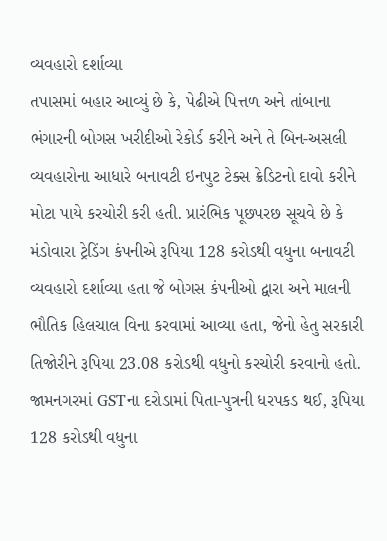વ્યવહારો દર્શાવ્યા
તપાસમાં બહાર આવ્યું છે કે, પેઢીએ પિત્તળ અને તાંબાના ભંગારની બોગસ ખરીદીઓ રેકોર્ડ કરીને અને તે બિન-અસલી વ્યવહારોના આધારે બનાવટી ઇનપુટ ટેક્સ ક્રેડિટનો દાવો કરીને મોટા પાયે કરચોરી કરી હતી. પ્રારંભિક પૂછપરછ સૂચવે છે કે મંડોવારા ટ્રેડિંગ કંપનીએ રૂપિયા 128 કરોડથી વધુના બનાવટી વ્યવહારો દર્શાવ્યા હતા જે બોગસ કંપનીઓ દ્વારા અને માલની ભૌતિક હિલચાલ વિના કરવામાં આવ્યા હતા, જેનો હેતુ સરકારી તિજોરીને રૂપિયા 23.08 કરોડથી વધુનો કરચોરી કરવાનો હતો.
જામનગરમાં GSTના દરોડામાં પિતા-પુત્રની ધરપકડ થઈ, રૂપિયા 128 કરોડથી વધુના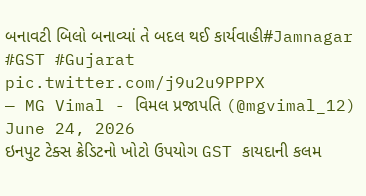બનાવટી બિલો બનાવ્યાં તે બદલ થઈ કાર્યવાહી#Jamnagar #GST #Gujarat pic.twitter.com/j9u2u9PPPX
— MG Vimal - વિમલ પ્રજાપતિ (@mgvimal_12) June 24, 2026
ઇનપુટ ટેક્સ ક્રેડિટનો ખોટો ઉપયોગ GST કાયદાની કલમ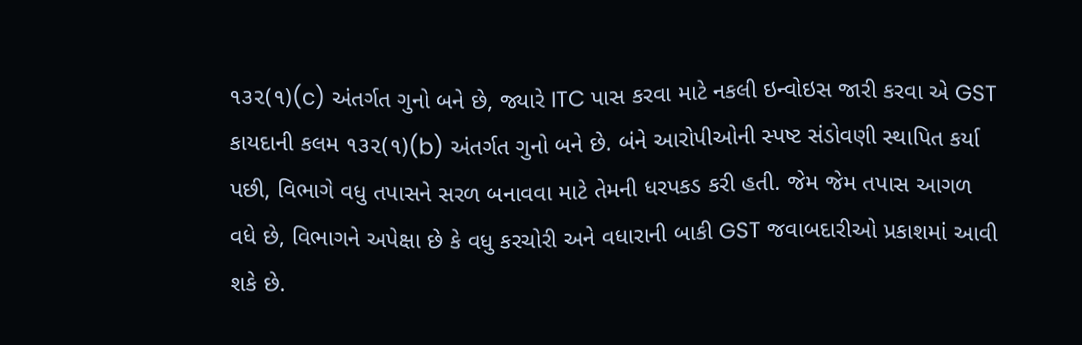૧૩૨(૧)(c) અંતર્ગત ગુનો બને છે, જ્યારે ITC પાસ કરવા માટે નકલી ઇન્વોઇસ જારી કરવા એ GST કાયદાની કલમ ૧૩૨(૧)(b) અંતર્ગત ગુનો બને છે. બંને આરોપીઓની સ્પષ્ટ સંડોવણી સ્થાપિત કર્યા પછી, વિભાગે વધુ તપાસને સરળ બનાવવા માટે તેમની ધરપકડ કરી હતી. જેમ જેમ તપાસ આગળ વધે છે, વિભાગને અપેક્ષા છે કે વધુ કરચોરી અને વધારાની બાકી GST જવાબદારીઓ પ્રકાશમાં આવી શકે છે.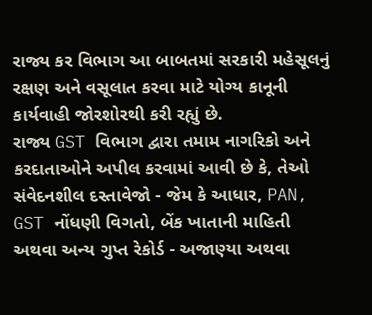રાજ્ય કર વિભાગ આ બાબતમાં સરકારી મહેસૂલનું રક્ષણ અને વસૂલાત કરવા માટે યોગ્ય કાનૂની કાર્યવાહી જોરશોરથી કરી રહ્યું છે.
રાજ્ય GST વિભાગ દ્વારા તમામ નાગરિકો અને કરદાતાઓને અપીલ કરવામાં આવી છે કે, તેઓ સંવેદનશીલ દસ્તાવેજો - જેમ કે આધાર, PAN, GST નોંધણી વિગતો, બેંક ખાતાની માહિતી અથવા અન્ય ગુપ્ત રેકોર્ડ - અજાણ્યા અથવા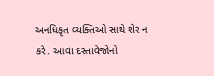અનધિકૃત વ્યક્તિઓ સાથે શેર ન કરે. આવા દસ્તાવેજોનો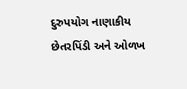દુરુપયોગ નાણાકીય છેતરપિંડી અને ઓળખ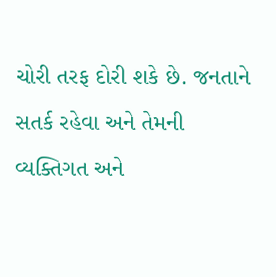ચોરી તરફ દોરી શકે છે. જનતાને સતર્ક રહેવા અને તેમની વ્યક્તિગત અને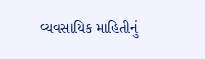વ્યવસાયિક માહિતીનું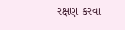રક્ષણ કરવા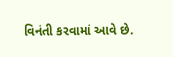વિનંતી કરવામાં આવે છે.